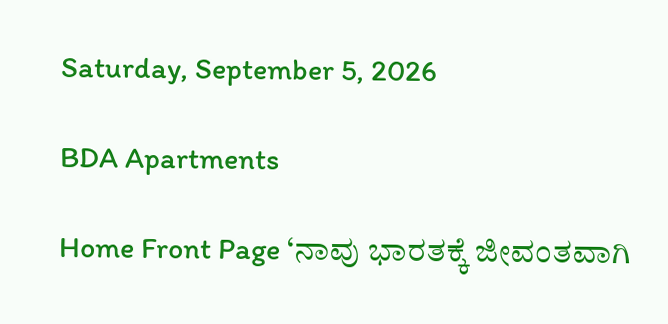Saturday, September 5, 2026

BDA Apartments

Home Front Page ‘ನಾವು ಭಾರತಕ್ಕೆ ಜೀವಂತವಾಗಿ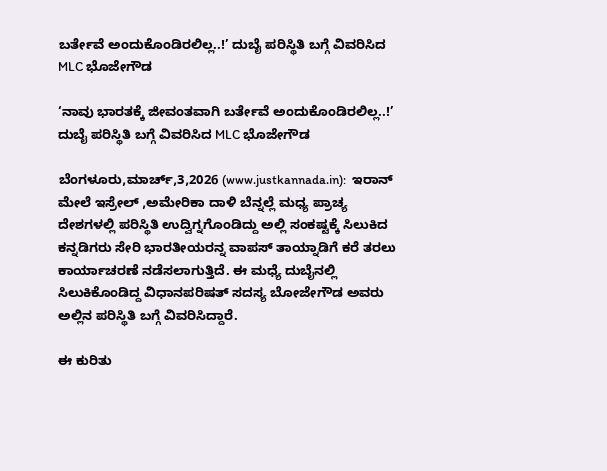ಬರ್ತೇವೆ ಅಂದುಕೊಂಡಿರಲಿಲ್ಲ..!’ ದುಬೈ ಪರಿಸ್ಥಿತಿ ಬಗ್ಗೆ ವಿವರಿಸಿದ MLC ಭೊಜೇಗೌಡ

‘ನಾವು ಭಾರತಕ್ಕೆ ಜೀವಂತವಾಗಿ ಬರ್ತೇವೆ ಅಂದುಕೊಂಡಿರಲಿಲ್ಲ..!’ ದುಬೈ ಪರಿಸ್ಥಿತಿ ಬಗ್ಗೆ ವಿವರಿಸಿದ MLC ಭೊಜೇಗೌಡ

ಬೆಂಗಳೂರು,ಮಾರ್ಚ್,3,2026 (www.justkannada.in):  ಇರಾನ್ ಮೇಲೆ ಇಸ್ರೇಲ್ ,ಅಮೇರಿಕಾ ದಾಳಿ ಬೆನ್ನಲ್ಲೆ ಮಧ್ಯ ಪ್ರಾಚ್ಯ ದೇಶಗಳಲ್ಲಿ ಪರಿಸ್ಥಿತಿ ಉದ್ವಿಗ್ನಗೊಂಡಿದ್ದು ಅಲ್ಲಿ ಸಂಕಷ್ಟಕ್ಕೆ ಸಿಲುಕಿದ ಕನ್ನಡಿಗರು ಸೇರಿ ಭಾರತೀಯರನ್ನ ವಾಪಸ್ ತಾಯ್ನಾಡಿಗೆ ಕರೆ ತರಲು ಕಾರ್ಯಾಚರಣೆ ನಡೆಸಲಾಗುತ್ತಿದೆ. ಈ ಮಧ್ಯೆ ದುಬೈನಲ್ಲಿ ಸಿಲುಕಿಕೊಂಡಿದ್ದ ವಿಧಾನಪರಿಷತ್ ಸದಸ್ಯ ಬೋಜೇಗೌಡ ಅವರು ಅಲ್ಲಿನ ಪರಿಸ್ಥಿತಿ ಬಗ್ಗೆ ವಿವರಿಸಿದ್ದಾರೆ.

ಈ ಕುರಿತು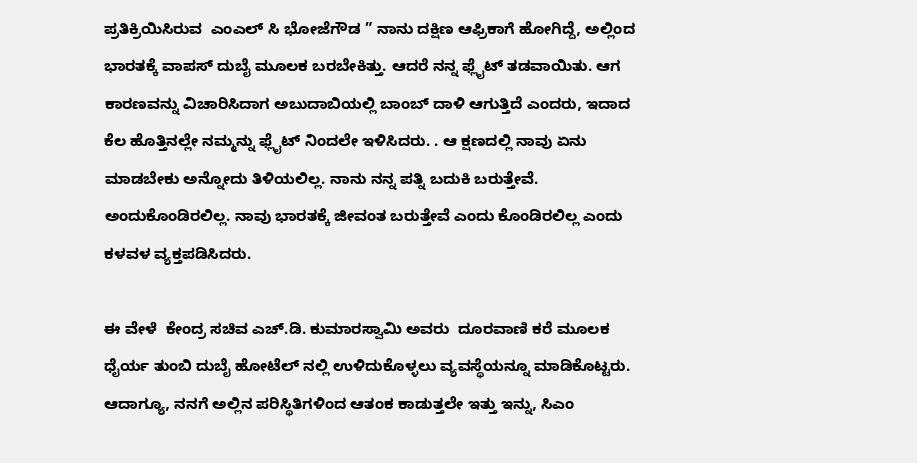ಪ್ರತಿಕ್ರಿಯಿಸಿರುವ  ಎಂಎಲ್ ಸಿ ಭೋಜೆಗೌಡ ” ನಾನು ದಕ್ಷಿಣ ಆಫ್ರಿಕಾಗೆ ಹೋಗಿದ್ದೆ, ಅಲ್ಲಿಂದ ಭಾರತಕ್ಕೆ ವಾಪಸ್‌ ದುಬೈ ಮೂಲಕ ಬರಬೇಕಿತ್ತು. ಆದರೆ ನನ್ನ ಫ್ಲೈಟ್‌ ತಡವಾಯಿತು. ಆಗ ಕಾರಣವನ್ನು ವಿಚಾರಿಸಿದಾಗ ಅಬುದಾಬಿಯಲ್ಲಿ ಬಾಂಬ್ ದಾಳಿ ಆಗುತ್ತಿದೆ ಎಂದರು, ಇದಾದ ಕೆಲ ಹೊತ್ತಿನಲ್ಲೇ ನಮ್ಮನ್ನು ಫ್ಲೈಟ್ ನಿಂದಲೇ ಇಳಿಸಿದರು. . ಆ ಕ್ಷಣದಲ್ಲಿ ನಾವು ಏನು ಮಾಡಬೇಕು ಅನ್ನೋದು ತಿಳಿಯಲಿಲ್ಲ. ನಾನು ನನ್ನ ಪತ್ನಿ ಬದುಕಿ ಬರುತ್ತೇವೆ.  ಅಂದುಕೊಂಡಿರಲಿಲ್ಲ. ನಾವು ಭಾರತಕ್ಕೆ ಜೀವಂತ ಬರುತ್ತೇವೆ ಎಂದು ಕೊಂಡಿರಲಿಲ್ಲ ಎಂದು ಕಳವಳ ವ್ಯಕ್ತಪಡಿಸಿದರು.

ಈ ವೇಳೆ  ಕೇಂದ್ರ ಸಚಿವ ಎಚ್.ಡಿ. ಕುಮಾರಸ್ವಾಮಿ ಅವರು  ದೂರವಾಣಿ ಕರೆ ಮೂಲಕ ಧೈರ್ಯ ತುಂಬಿ ದುಬೈ ಹೋಟೆಲ್‌ ನಲ್ಲಿ ಉಳಿದುಕೊಳ್ಳಲು ವ್ಯವಸ್ಥೆಯನ್ನೂ ಮಾಡಿಕೊಟ್ಟರು. ಆದಾಗ್ಯೂ, ನನಗೆ ಅಲ್ಲಿನ ಪರಿಸ್ಥಿತಿಗಳಿಂದ ಆತಂಕ ಕಾಡುತ್ತಲೇ ಇತ್ತು ಇನ್ನು, ಸಿಎಂ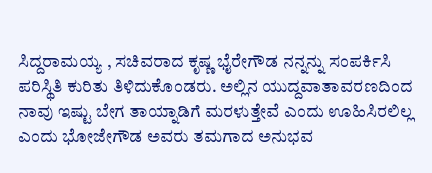ಸಿದ್ದರಾಮಯ್ಯ , ಸಚಿವರಾದ ಕೃಷ್ಣ ಭೈರೇಗೌಡ ನನ್ನನ್ನು ಸಂಪರ್ಕಿಸಿ ಪರಿಸ್ಥಿತಿ ಕುರಿತು ತಿಳಿದುಕೊಂಡರು. ಅಲ್ಲಿನ ಯುದ್ದವಾತಾವರಣದಿಂದ ನಾವು ಇಷ್ಟು ಬೇಗ ತಾಯ್ನಾಡಿಗೆ ಮರಳುತ್ತೇವೆ ಎಂದು ಊಹಿಸಿರಲಿಲ್ಲ ಎಂದು ಭೋಜೇಗೌಡ ಅವರು ತಮಗಾದ ಅನುಭವ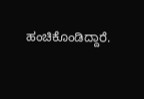ಹಂಚಿಕೊಂಡಿದ್ದಾರೆ.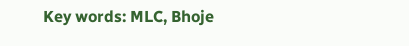Key words: MLC, Bhoje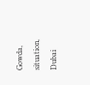Gowda, situation, Dubai